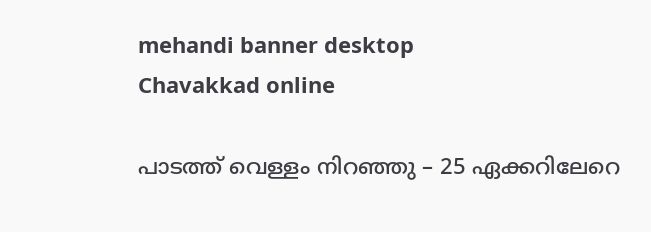mehandi banner desktop
Chavakkad online

പാടത്ത് വെള്ളം നിറഞ്ഞു – 25 ഏക്കറിലേറെ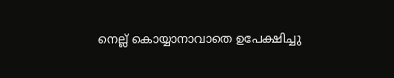നെല്ല് കൊയ്യാനാവാതെ ഉപേക്ഷിച്ചു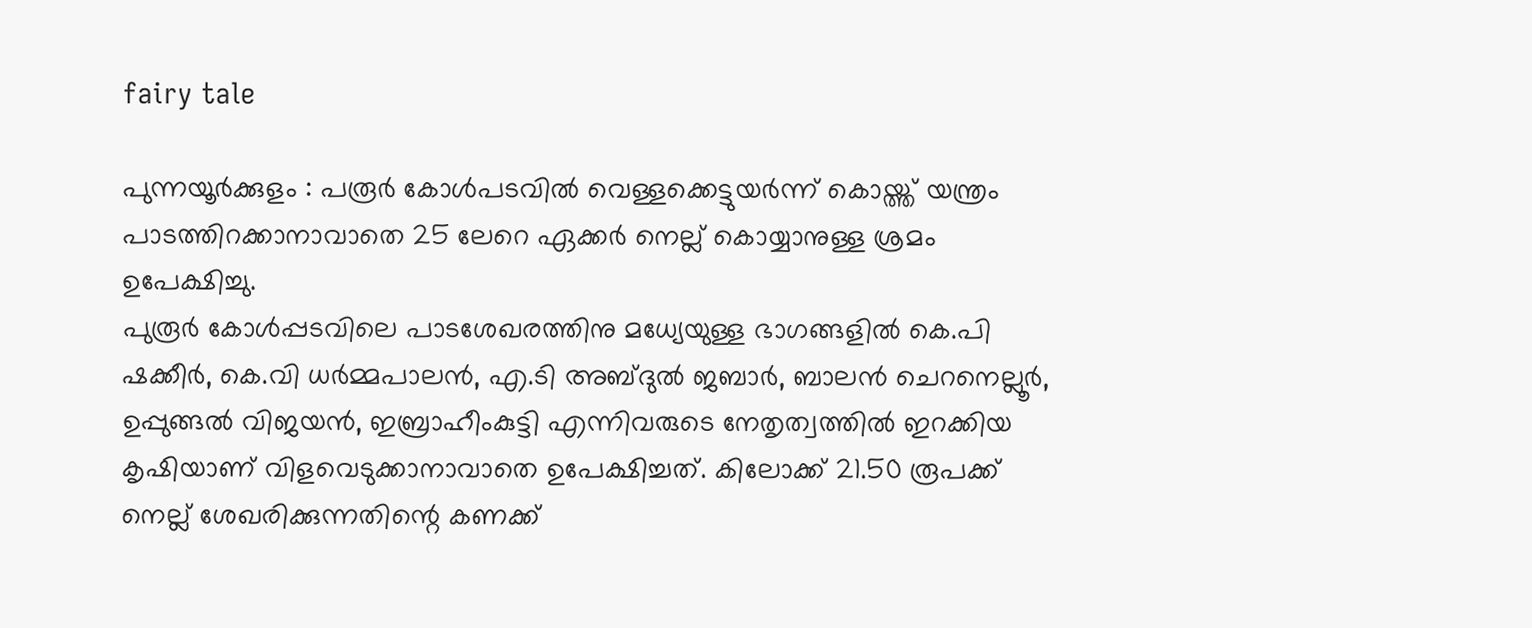fairy tale

പുന്നയൂര്‍ക്കുളം : പരൂര്‍ കോള്‍പടവില്‍ വെള്ളക്കെട്ടുയര്‍ന്ന് കൊയ്ത്ത് യന്ത്രം പാടത്തിറക്കാനാവാതെ 25 ലേറെ ഏക്കര്‍ നെല്ല് കൊയ്യാനുള്ള ശ്രമം ഉപേക്ഷിച്ചു.
പുരൂര്‍ കോള്‍പ്പടവിലെ പാടശേഖരത്തിനു മധ്യേയുള്ള ഭാഗങ്ങളില്‍ കെ.പി ഷക്കീര്‍, കെ.വി ധര്‍മ്മപാലന്‍, എ.ടി അബ്ദുല്‍ ജബാര്‍, ബാലന്‍ ചെറനെല്ലൂര്‍, ഉപ്പുങ്ങല്‍ വിജയന്‍, ഇബ്രാഹീംകുട്ടി എന്നിവരുടെ നേതൃത്വത്തില്‍ ഇറക്കിയ കൃഷിയാണ് വിളവെടുക്കാനാവാതെ ഉപേക്ഷിച്ചത്. കിലോക്ക് 21.50 രൂപക്ക് നെല്ല് ശേഖരിക്കുന്നതിന്റെ കണക്ക്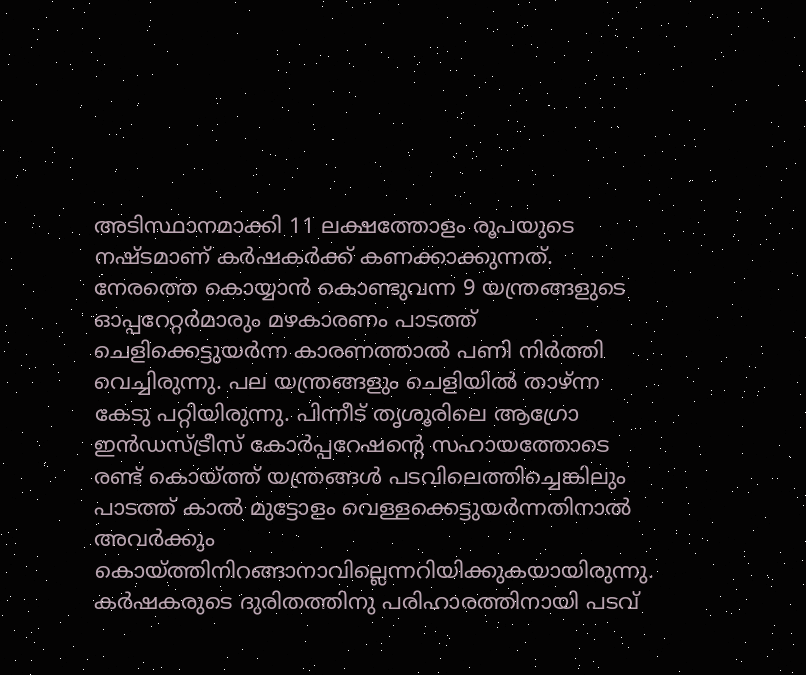അടിസ്ഥാനമാക്കി 11 ലക്ഷത്തോളം രൂപയുടെ നഷ്ടമാണ് കര്‍ഷകര്‍ക്ക് കണക്കാക്കുന്നത്.
നേരത്തെ കൊയ്യാന്‍ കൊണ്ടുവന്ന 9 യന്ത്രങ്ങളുടെ ഓപ്പറേറ്റര്‍മാരും മഴകാരണം പാടത്ത് ചെളിക്കെട്ടുയര്‍ന്ന കാരണത്താല്‍ പണി നിര്‍ത്തി വെച്ചിരുന്നു. പല യന്ത്രങ്ങളും ചെളിയില്‍ താഴ്ന്ന കേടു പറ്റിയിരുന്നു. പിന്നീട് തൃശൂരിലെ ആഗ്രോ ഇന്‍ഡസ്ട്രീസ് കോര്‍പ്പറേഷന്റെ സഹായത്തോടെ രണ്ട് കൊയ്ത്ത് യന്ത്രങ്ങള്‍ പടവിലെത്തിച്ചെങ്കിലും പാടത്ത് കാല്‍ മുട്ടോളം വെള്ളക്കെട്ടുയര്‍ന്നതിനാല്‍ അവര്‍ക്കും കൊയ്ത്തിനിറങ്ങാനാവില്ലെന്നറിയിക്കുകയായിരുന്നു. കര്‍ഷകരുടെ ദുരിതത്തിനു പരിഹാരത്തിനായി പടവ്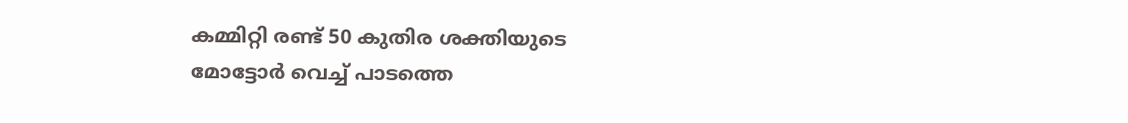കമ്മിറ്റി രണ്ട് 50 കുതിര ശക്തിയുടെ മോട്ടോര്‍ വെച്ച് പാടത്തെ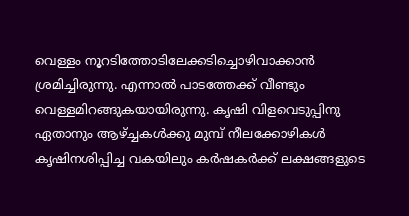വെള്ളം നൂറടിത്തോടിലേക്കടിച്ചൊഴിവാക്കാന്‍ ശ്രമിച്ചിരുന്നു. എന്നാല്‍ പാടത്തേക്ക് വീണ്ടും വെള്ളമിറങ്ങുകയായിരുന്നു. കൃഷി വിളവെടുപ്പിനു ഏതാനും ആഴ്ച്ചകള്‍ക്കു മുമ്പ് നീലക്കോഴികള്‍ കൃഷിനശിപ്പിച്ച വകയിലും കര്‍ഷകര്‍ക്ക് ലക്ഷങ്ങളുടെ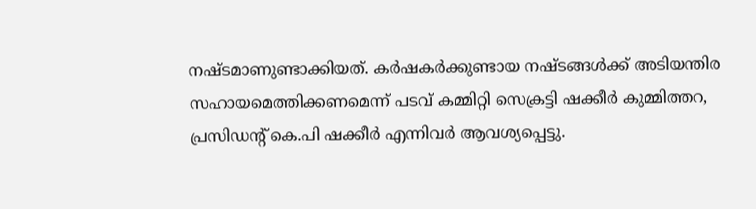നഷ്ടമാണുണ്ടാക്കിയത്. കര്‍ഷകര്‍ക്കുണ്ടായ നഷ്ടങ്ങള്‍ക്ക് അടിയന്തിര സഹായമെത്തിക്കണമെന്ന് പടവ് കമ്മിറ്റി സെക്രട്ടി ഷക്കീര്‍ കുമ്മിത്തറ, പ്രസിഡന്‍റ് കെ.പി ഷക്കീര്‍ എന്നിവര്‍ ആവശ്യപ്പെട്ടു.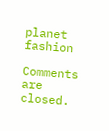planet fashion

Comments are closed.